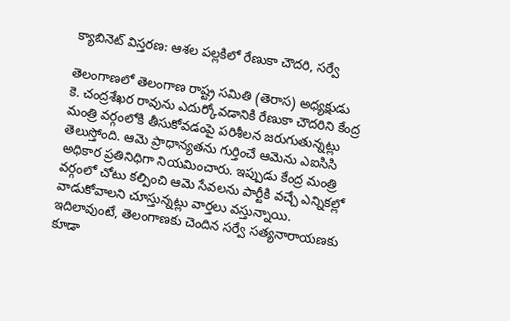క్యాబినెట్ విస్తరణ: ఆశల పల్లకిలో రేణుకా చౌదరి, సర్వే

తెలంగాణలో తెలంగాణ రాష్ట్ర సమితి (తెరాస) అధ్యక్షుడు కె. చంద్రశేఖర రావును ఎదుర్కోవడానికి రేణుకా చౌదరిని కేంద్ర మంత్రి వర్గంలోకి తీసుకోవడంపై పరిశీలన జరుగుతున్నట్లు తెలుస్తోంది. ఆమె ప్రాధాన్యతను గుర్తించే ఆమెను ఎఐసిసి అధికార ప్రతినిధిగా నియమించారు. ఇప్పుడు కేంద్ర మంత్రి వర్గంలో చోటు కల్పించి ఆమె సేవలను పార్టీకి వచ్చే ఎన్నికల్లో వాడుకోవాలని చూస్తున్నట్లు వార్తలు వస్తున్నాయి.
ఇదిలావుంటే, తెలంగాణకు చెందిన సర్వే సత్యనారాయణకు కూడా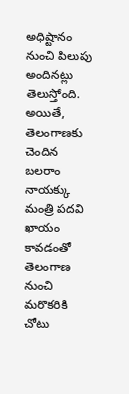అధిష్టానం నుంచి పిలుపు అందినట్లు తెలుస్తోంది. అయితే, తెలంగాణకు చెందిన బలరాం నాయక్కు మంత్రి పదవి ఖాయం కావడంతో తెలంగాణ నుంచి మరొకరికి చోటు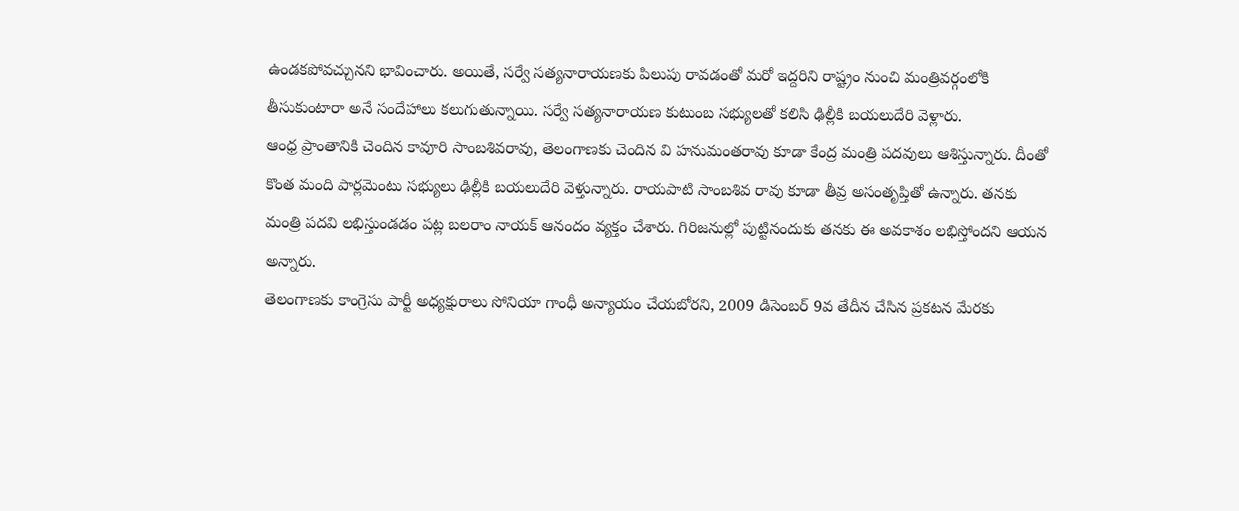ఉండకపోవచ్చునని భావించారు. అయితే, సర్వే సత్యనారాయణకు పిలుపు రావడంతో మరో ఇద్దరిని రాష్ట్రం నుంచి మంత్రివర్గంలోకి తీసుకుంటారా అనే సందేహాలు కలుగుతున్నాయి. సర్వే సత్యనారాయణ కుటుంబ సభ్యులతో కలిసి ఢిల్లీకి బయలుదేరి వెళ్లారు.
ఆంధ్ర ప్రాంతానికి చెందిన కావూరి సాంబశివరావు, తెలంగాణకు చెందిన వి హనుమంతరావు కూడా కేంద్ర మంత్రి పదవులు ఆశిస్తున్నారు. దీంతో కొంత మంది పార్లమెంటు సభ్యులు ఢిల్లీకి బయలుదేరి వెళ్తున్నారు. రాయపాటి సాంబశివ రావు కూడా తీవ్ర అసంతృప్తితో ఉన్నారు. తనకు మంత్రి పదవి లభిస్తుండడం పట్ల బలరాం నాయక్ ఆనందం వ్యక్తం చేశారు. గిరిజనుల్లో పుట్టినందుకు తనకు ఈ అవకాశం లభిస్తోందని ఆయన అన్నారు.
తెలంగాణకు కాంగ్రెసు పార్టీ అధ్యక్షురాలు సోనియా గాంధీ అన్యాయం చేయబోరని, 2009 డిసెంబర్ 9వ తేదీన చేసిన ప్రకటన మేరకు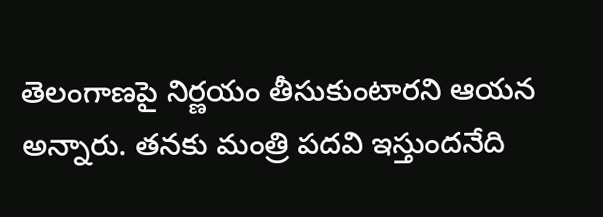తెలంగాణపై నిర్ణయం తీసుకుంటారని ఆయన అన్నారు. తనకు మంత్రి పదవి ఇస్తుందనేది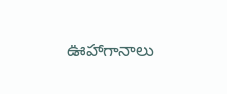ఊహాగానాలు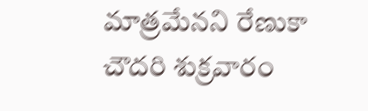మాత్రమేనని రేణుకా చౌదరి శుక్రవారం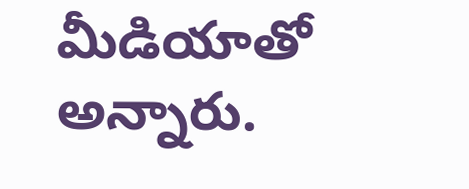మీడియాతో అన్నారు.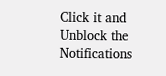Click it and Unblock the Notifications